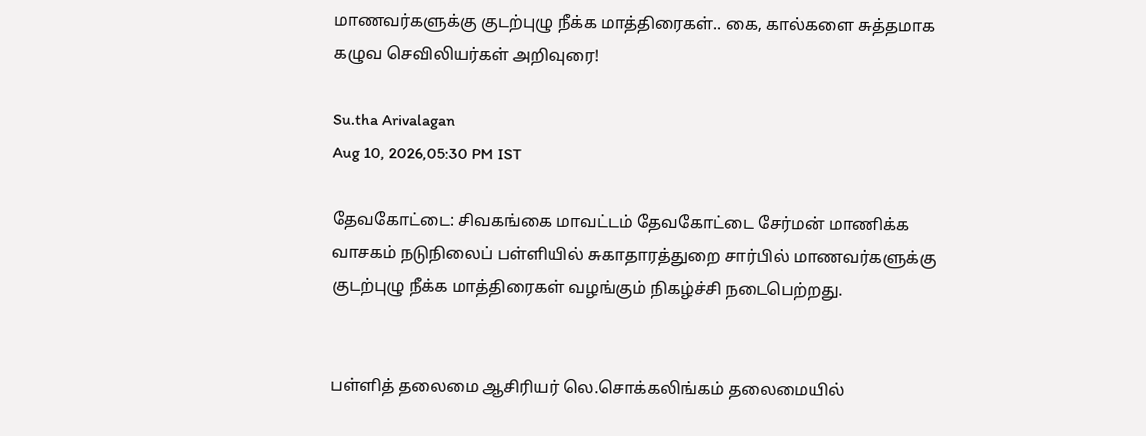மாணவர்களுக்கு குடற்புழு நீக்க மாத்திரைகள்.. கை, கால்களை சுத்தமாக கழுவ செவிலியர்கள் அறிவுரை!

Su.tha Arivalagan
Aug 10, 2026,05:30 PM IST

தேவகோட்டை: சிவகங்கை மாவட்டம் தேவகோட்டை சேர்மன் மாணிக்க வாசகம் நடுநிலைப் பள்ளியில் சுகாதாரத்துறை சார்பில் மாணவர்களுக்கு குடற்புழு நீக்க மாத்திரைகள் வழங்கும் நிகழ்ச்சி நடைபெற்றது.


பள்ளித் தலைமை ஆசிரியர் லெ.சொக்கலிங்கம் தலைமையில்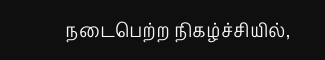நடைபெற்ற நிகழ்ச்சியில்,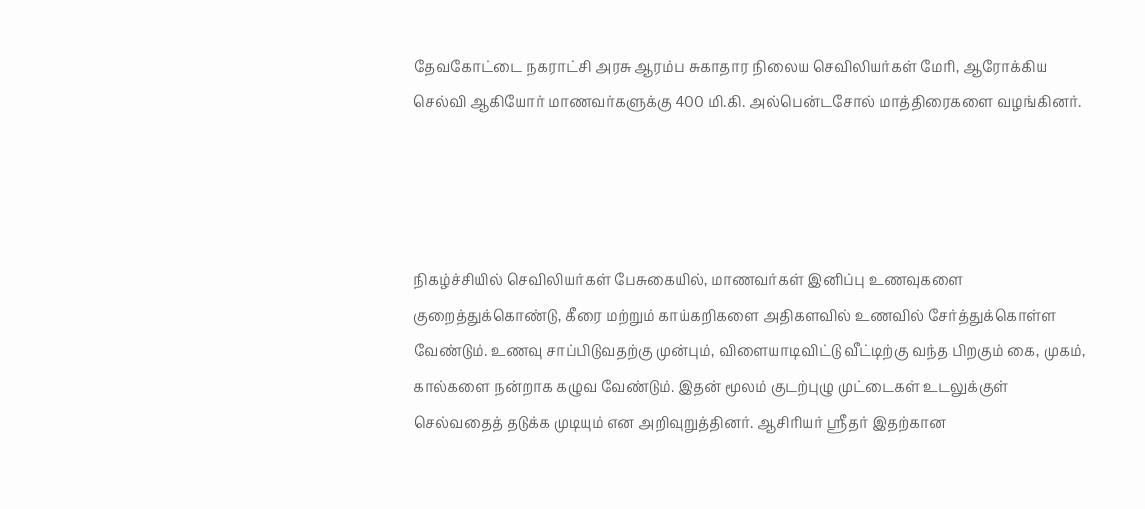தேவகோட்டை நகராட்சி அரசு ஆரம்ப சுகாதார நிலைய செவிலியர்கள் மேரி, ஆரோக்கிய செல்வி ஆகியோர் மாணவர்களுக்கு 400 மி.கி. அல்பென்டசோல் மாத்திரைகளை வழங்கினர்.




நிகழ்ச்சியில் செவிலியர்கள் பேசுகையில், மாணவர்கள் இனிப்பு உணவுகளை குறைத்துக்கொண்டு, கீரை மற்றும் காய்கறிகளை அதிகளவில் உணவில் சேர்த்துக்கொள்ள வேண்டும். உணவு சாப்பிடுவதற்கு முன்பும், விளையாடிவிட்டு வீட்டிற்கு வந்த பிறகும் கை, முகம், கால்களை நன்றாக கழுவ வேண்டும். இதன் மூலம் குடற்புழு முட்டைகள் உடலுக்குள் செல்வதைத் தடுக்க முடியும் என அறிவுறுத்தினர். ஆசிரியர் ஸ்ரீதர் இதற்கான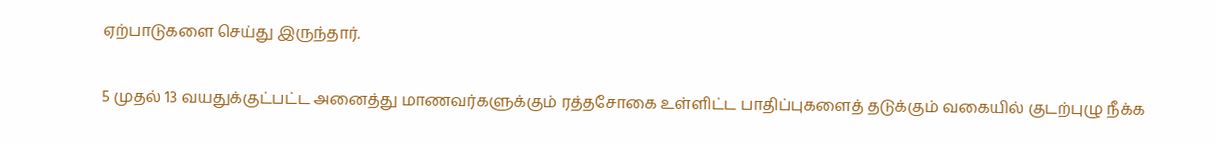ஏற்பாடுகளை செய்து இருந்தார்.


5 முதல் 13 வயதுக்குட்பட்ட அனைத்து மாணவர்களுக்கும் ரத்தசோகை உள்ளிட்ட பாதிப்புகளைத் தடுக்கும் வகையில் குடற்புழு நீக்க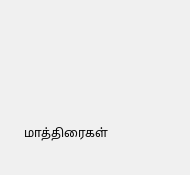மாத்திரைகள்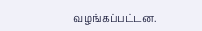வழங்கப்பட்டன.